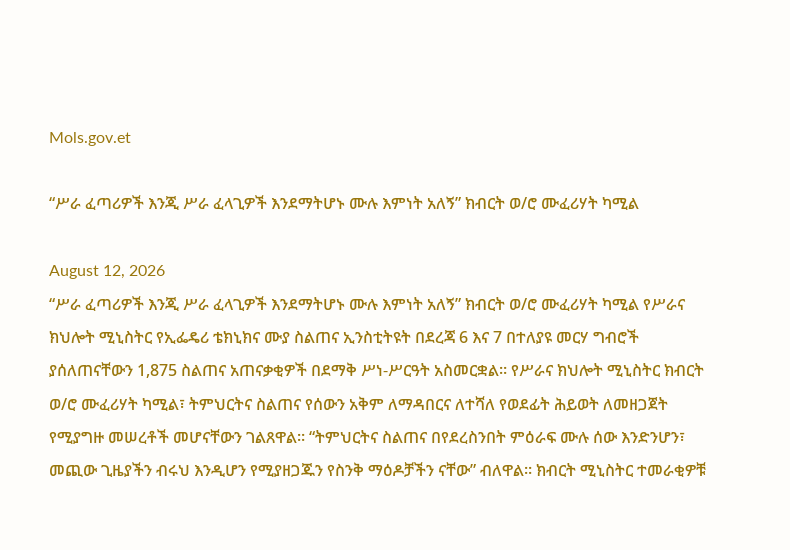Mols.gov.et

“ሥራ ፈጣሪዎች እንጂ ሥራ ፈላጊዎች እንደማትሆኑ ሙሉ እምነት አለኝ” ክብርት ወ/ሮ ሙፈሪሃት ካሚል

August 12, 2026
“ሥራ ፈጣሪዎች እንጂ ሥራ ፈላጊዎች እንደማትሆኑ ሙሉ እምነት አለኝ” ክብርት ወ/ሮ ሙፈሪሃት ካሚል የሥራና ክህሎት ሚኒስትር የኢፌዴሪ ቴክኒክና ሙያ ስልጠና ኢንስቲትዩት በደረጃ 6 እና 7 በተለያዩ መርሃ ግብሮች ያሰለጠናቸውን 1,875 ስልጠና አጠናቃቂዎች በደማቅ ሥነ-ሥርዓት አስመርቋል። የሥራና ክህሎት ሚኒስትር ክብርት ወ/ሮ ሙፈሪሃት ካሚል፣ ትምህርትና ስልጠና የሰውን አቅም ለማዳበርና ለተሻለ የወደፊት ሕይወት ለመዘጋጀት የሚያግዙ መሠረቶች መሆናቸውን ገልጸዋል። “ትምህርትና ስልጠና በየደረስንበት ምዕራፍ ሙሉ ሰው እንድንሆን፣ መጪው ጊዜያችን ብሩህ እንዲሆን የሚያዘጋጁን የስንቅ ማዕዶቻችን ናቸው” ብለዋል። ክብርት ሚኒስትር ተመራቂዎቹ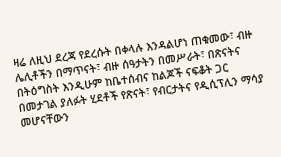ዛሬ ለዚህ ደረጃ የደረሱት በቀላሉ እንዳልሆነ ጠቁመው፣ ብዙ ሌሊቶችን በማጥናት፣ ብዙ ሰዓታትን በመሥራት፣ በጽናትና በትዕግስት እንዲሁም ከቤተሰብና ከልጆች ናፍቆት ጋር በመታገል ያለፉት ሂደቶች የጽናት፣ የብርታትና የዲሲፕሊን ማሳያ መሆናቸውን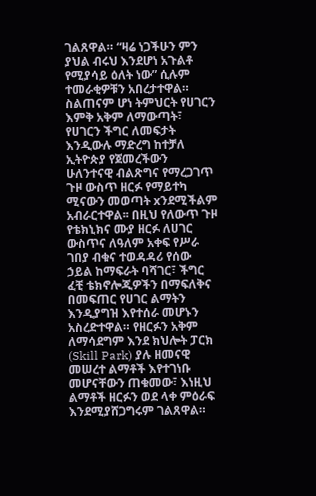ገልጸዋል። “ዛሬ ነጋችሁን ምን ያህል ብሩህ እንደሆነ አጉልቶ የሚያሳይ ዕለት ነው” ሲሉም ተመራቂዎቹን አበረታተዋል። ስልጠናም ሆነ ትምህርት የሀገርን እምቅ አቅም ለማውጣት፣ የሀገርን ችግር ለመፍታት እንዲውሉ ማድረግ ከተቻለ ኢትዮጵያ የጀመረችውን ሁለንተናዊ ብልጽግና የማረጋገጥ ጉዞ ውስጥ ዘርፉ የማይተካ ሚናውን መወጣት xንደሚችልም አብራርተዋል፡፡ በዚህ የለውጥ ጉዞ የቴክኒክና ሙያ ዘርፉ ለሀገር ውስጥና ለዓለም አቀፍ የሥራ ገበያ ብቁና ተወዳዳሪ የሰው ኃይል ከማፍራት ባሻገር፣ ችግር ፈቺ ቴክኖሎጂዎችን በማፍለቅና በመፍጠር የሀገር ልማትን እንዲያግዝ እየተሰራ መሆኑን አስረድተዋል። የዘርፉን አቅም ለማሳደግም እንደ ክህሎት ፓርክ (Skill Park) ያሉ ዘመናዊ መሠረተ ልማቶች እየተገነቡ መሆናቸውን ጠቁመው፣ እነዚህ ልማቶች ዘርፉን ወደ ላቀ ምዕራፍ እንደሚያሸጋግሩም ገልጸዋል።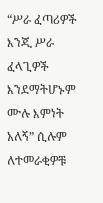“ሥራ ፈጣሪዎች እንጂ ሥራ ፈላጊዎች እንደማትሆኑም ሙሉ እምነት አለኝ” ሲሉም ለተመራቂዎቹ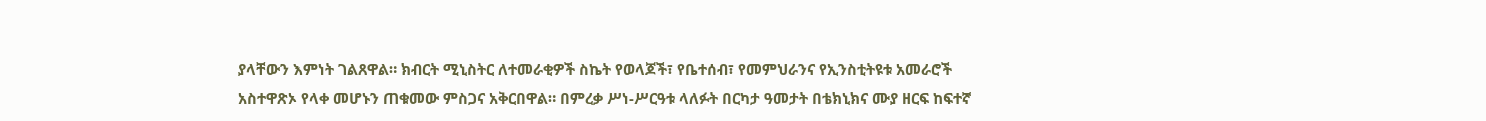ያላቸውን እምነት ገልጸዋል። ክብርት ሚኒስትር ለተመራቂዎች ስኬት የወላጆች፣ የቤተሰብ፣ የመምህራንና የኢንስቲትዩቱ አመራሮች አስተዋጽኦ የላቀ መሆኑን ጠቁመው ምስጋና አቅርበዋል። በምረቃ ሥነ-ሥርዓቱ ላለፉት በርካታ ዓመታት በቴክኒክና ሙያ ዘርፍ ከፍተኛ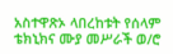አስተዋጽኦ ላበረከቱት የሰላም ቴክኒክና ሙያ መሥራች ወ/ሮ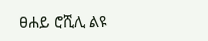ፀሐይ ሮሺሊ ልዩ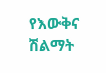የእውቅና ሽልማት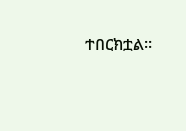ተበርክቷል።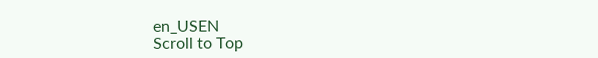en_USEN
Scroll to Top